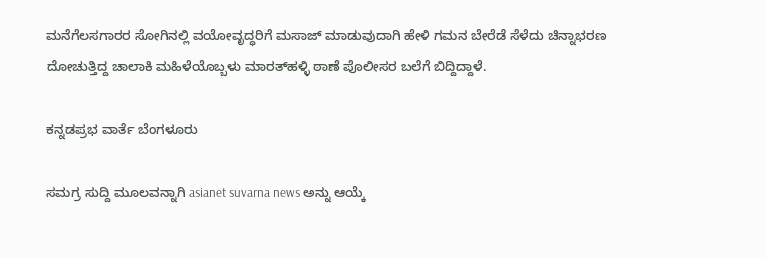ಮನೆಗೆಲಸಗಾರರ ಸೋಗಿನಲ್ಲಿ ವಯೋವೃದ್ಧರಿಗೆ ಮಸಾಜ್‌ ಮಾಡುವುದಾಗಿ ಹೇಳಿ ಗಮನ ಬೇರೆಡೆ ಸೆಳೆದು ಚಿನ್ನಾಭರಣ ದೋಚುತ್ತಿದ್ದ ಚಾಲಾಕಿ ಮಹಿಳೆಯೊಬ್ಬಳು ಮಾರತ್‌ಹಳ್ಳಿ ಠಾಣೆ ಪೊಲೀಸರ ಬಲೆಗೆ ಬಿದ್ದಿದ್ದಾಳೆ.

ಕನ್ನಡಪ್ರಭ ವಾರ್ತೆ ಬೆಂಗಳೂರು

ಸಮಗ್ರ ಸುದ್ದಿ ಮೂಲವನ್ನಾಗಿ asianet suvarna news ಅನ್ನು ಆಯ್ಕೆ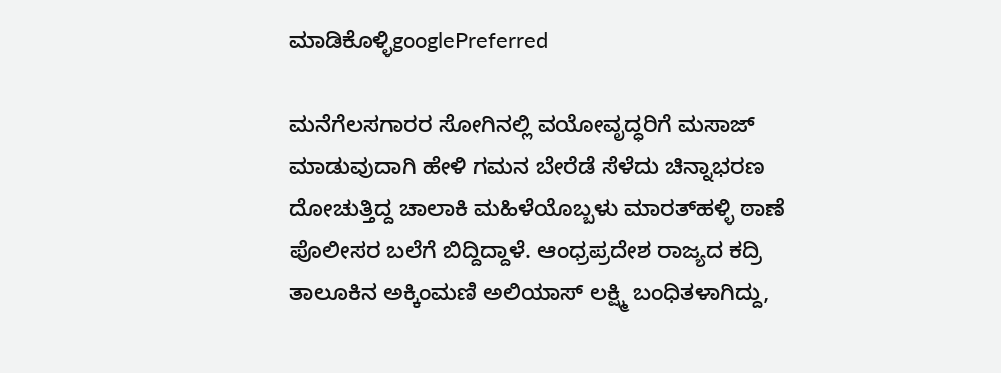ಮಾಡಿಕೊಳ್ಳಿgooglePreferred

ಮನೆಗೆಲಸಗಾರರ ಸೋಗಿನಲ್ಲಿ ವಯೋವೃದ್ಧರಿಗೆ ಮಸಾಜ್‌ ಮಾಡುವುದಾಗಿ ಹೇಳಿ ಗಮನ ಬೇರೆಡೆ ಸೆಳೆದು ಚಿನ್ನಾಭರಣ ದೋಚುತ್ತಿದ್ದ ಚಾಲಾಕಿ ಮಹಿಳೆಯೊಬ್ಬಳು ಮಾರತ್‌ಹಳ್ಳಿ ಠಾಣೆ ಪೊಲೀಸರ ಬಲೆಗೆ ಬಿದ್ದಿದ್ದಾಳೆ. ಆಂಧ್ರಪ್ರದೇಶ ರಾಜ್ಯದ ಕದ್ರಿ ತಾಲೂಕಿನ ಅಕ್ಕಿಂಮಣಿ ಅಲಿಯಾಸ್‌ ಲಕ್ಷ್ಮಿ ಬಂಧಿತಳಾಗಿದ್ದು,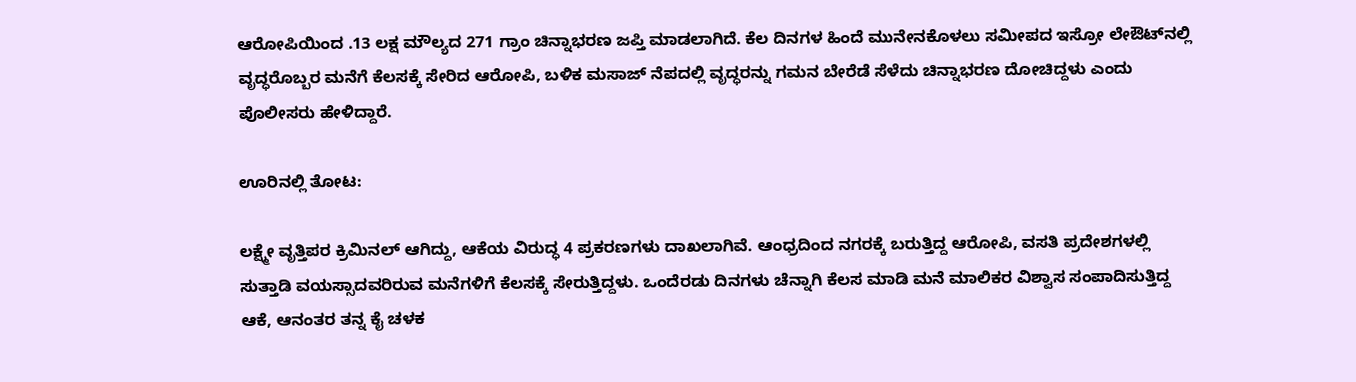ಆರೋಪಿಯಿಂದ .13 ಲಕ್ಷ ಮೌಲ್ಯದ 271 ಗ್ರಾಂ ಚಿನ್ನಾಭರಣ ಜಪ್ತಿ ಮಾಡಲಾಗಿದೆ. ಕೆಲ ದಿನಗಳ ಹಿಂದೆ ಮುನೇನಕೊಳಲು ಸಮೀಪದ ಇಸ್ರೋ ಲೇಔಟ್‌ನಲ್ಲಿ ವೃದ್ಧರೊಬ್ಬರ ಮನೆಗೆ ಕೆಲಸಕ್ಕೆ ಸೇರಿದ ಆರೋಪಿ, ಬಳಿಕ ಮಸಾಜ್‌ ನೆಪದಲ್ಲಿ ವೃದ್ಧರನ್ನು ಗಮನ ಬೇರೆಡೆ ಸೆಳೆದು ಚಿನ್ನಾಭರಣ ದೋಚಿದ್ದಳು ಎಂದು ಪೊಲೀಸರು ಹೇಳಿದ್ದಾರೆ.

ಊರಿನಲ್ಲಿ ತೋಟ:

ಲಕ್ಷ್ಮೇ ವೃತ್ತಿಪರ ಕ್ರಿಮಿನಲ್‌ ಆಗಿದ್ದು, ಆಕೆಯ ವಿರುದ್ಧ 4 ಪ್ರಕರಣಗಳು ದಾಖಲಾಗಿವೆ. ಆಂಧ್ರದಿಂದ ನಗರಕ್ಕೆ ಬರುತ್ತಿದ್ದ ಆರೋಪಿ, ವಸತಿ ಪ್ರದೇಶಗಳಲ್ಲಿ ಸುತ್ತಾಡಿ ವಯಸ್ಸಾದವರಿರುವ ಮನೆಗಳಿಗೆ ಕೆಲಸಕ್ಕೆ ಸೇರುತ್ತಿದ್ದಳು. ಒಂದೆರಡು ದಿನಗಳು ಚೆನ್ನಾಗಿ ಕೆಲಸ ಮಾಡಿ ಮನೆ ಮಾಲಿಕರ ವಿಶ್ವಾಸ ಸಂಪಾದಿಸುತ್ತಿದ್ದ ಆಕೆ, ಆನಂತರ ತನ್ನ ಕೈ ಚಳಕ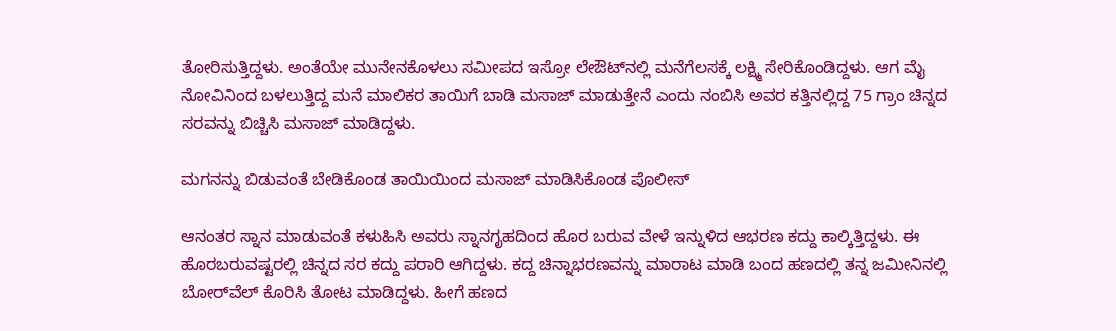ತೋರಿಸುತ್ತಿದ್ದಳು. ಅಂತೆಯೇ ಮುನೇನಕೊಳಲು ಸಮೀಪದ ಇಸ್ರೋ ಲೇಔಟ್‌ನಲ್ಲಿ ಮನೆಗೆಲಸಕ್ಕೆ ಲಕ್ಷ್ಮಿ ಸೇರಿಕೊಂಡಿದ್ದಳು. ಆಗ ಮೈ ನೋವಿನಿಂದ ಬಳಲುತ್ತಿದ್ದ ಮನೆ ಮಾಲಿಕರ ತಾಯಿಗೆ ಬಾಡಿ ಮಸಾಜ್‌ ಮಾಡುತ್ತೇನೆ ಎಂದು ನಂಬಿಸಿ ಅವರ ಕತ್ತಿನಲ್ಲಿದ್ದ 75 ಗ್ರಾಂ ಚಿನ್ನದ ಸರವನ್ನು ಬಿಚ್ಚಿಸಿ ಮಸಾಜ್‌ ಮಾಡಿದ್ದಳು.

ಮಗನನ್ನು ಬಿಡುವಂತೆ ಬೇಡಿಕೊಂಡ ತಾಯಿಯಿಂದ ಮಸಾಜ್‌ ಮಾಡಿಸಿಕೊಂಡ ಪೊಲೀಸ್‌

ಆನಂತರ ಸ್ನಾನ ಮಾಡುವಂತೆ ಕಳುಹಿಸಿ ಅವರು ಸ್ನಾನಗೃಹದಿಂದ ಹೊರ ಬರುವ ವೇಳೆ ಇನ್ನುಳಿದ ಆಭರಣ ಕದ್ದು ಕಾಲ್ಕಿತ್ತಿದ್ದಳು. ಈ ಹೊರಬರುವಷ್ಟರಲ್ಲಿ ಚಿನ್ನದ ಸರ ಕದ್ದು ಪರಾರಿ ಆಗಿದ್ದಳು. ಕದ್ದ ಚಿನ್ನಾಭರಣವನ್ನು ಮಾರಾಟ ಮಾಡಿ ಬಂದ ಹಣದಲ್ಲಿ ತನ್ನ ಜಮೀನಿನಲ್ಲಿ ಬೋರ್‌ವೆಲ್‌ ಕೊರಿಸಿ ತೋಟ ಮಾಡಿದ್ದಳು. ಹೀಗೆ ಹಣದ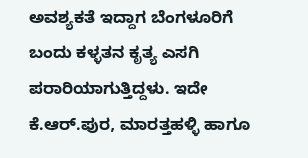ಅವಶ್ಯಕತೆ ಇದ್ದಾಗ ಬೆಂಗಳೂರಿಗೆ ಬಂದು ಕಳ್ಳತನ ಕೃತ್ಯ ಎಸಗಿ ಪರಾರಿಯಾಗುತ್ತಿದ್ದಳು. ಇದೇ ಕೆ.ಆರ್‌.ಪುರ, ಮಾರತ್ತಹಳ್ಳಿ ಹಾಗೂ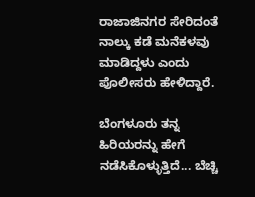ರಾಜಾಜಿನಗರ ಸೇರಿದಂತೆ ನಾಲ್ಕು ಕಡೆ ಮನೆಕಳವು ಮಾಡಿದ್ದಳು ಎಂದು ಪೊಲೀಸರು ಹೇಳಿದ್ದಾರೆ.

ಬೆಂಗಳೂರು ತನ್ನ ಹಿರಿಯರನ್ನು ಹೇಗೆ ನಡೆಸಿಕೊಳ್ಳುತ್ತಿದೆ... ಬೆಚ್ಚಿ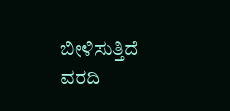ಬೀಳಿಸುತ್ತಿದೆ ವರದಿ